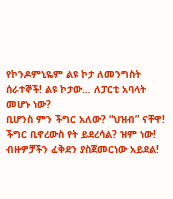የኮንዶምኒዬም ልዩ ኮታ ለመንግስት ሰራተኞች! ልዩ ኮታው… ለፓርቲ አባላት መሆኑ ነው?
ቢሆንስ ምን ችግር አለው? “ህዝብ” ናቸዋ! ችግር ቢኖረውስ የት ይደረሳል? ዝም ነው! ብዙዎቻችን ፈቅደን ያስጀመርነው አይደል!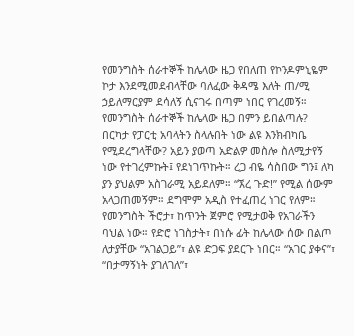የመንግስት ሰራተኞች ከሌላው ዜጋ የበለጠ የኮንዶምኒዬም ኮታ እንደሚመደብላቸው ባለፈው ቅዳሜ እለት ጠ/ሚ ኃይለማርያም ደሳለኝ ሲናገሩ በጣም ነበር የገረመኝ። የመንግስት ሰራተኞች ከሌላው ዜጋ በምን ይበልጣሉ? በርካታ የፓርቲ አባላትን ስላሉበት ነው ልዩ እንክብካቤ የሚደረግላቸው? አይን ያወጣ አድልዎ መስሎ ስለሚታየኝ ነው የተገረምኩት፤ የደነገጥኩት። ረጋ ብዬ ሳስበው ግን፤ ለካ ያን ያህልም አስገራሚ አይደለም። “ኧረ ጉድ!” የሚል ሰውም አላጋጠመኝም። ደግሞም አዲስ የተፈጠረ ነገር የለም። የመንግስት ችሮታ፣ ከጥንት ጀምሮ የሚታወቅ የአገራችን ባህል ነው። የድሮ ነገስታት፣ በነሱ ፊት ከሌላው ሰው በልጦ ለታያቸው “አገልጋይ”፣ ልዩ ድጋፍ ያደርጉ ነበር። “አገር ያቀና”፣ “በታማኝነት ያገለገለ”፣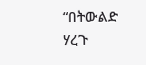“በትውልድ ሃረጉ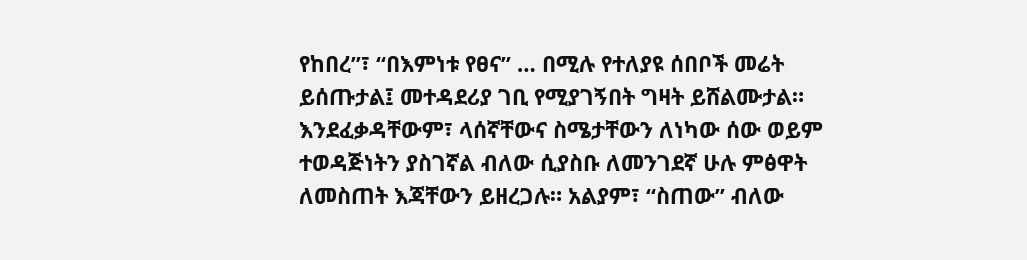የከበረ”፣ “በእምነቱ የፀና” … በሚሉ የተለያዩ ሰበቦች መሬት ይሰጡታል፤ መተዳደሪያ ገቢ የሚያገኝበት ግዛት ይሸልሙታል። እንደፈቃዳቸውም፣ ላሰኛቸውና ስሜታቸውን ለነካው ሰው ወይም ተወዳጅነትን ያስገኛል ብለው ሲያስቡ ለመንገደኛ ሁሉ ምፅዋት ለመስጠት እጃቸውን ይዘረጋሉ። አልያም፣ “ስጠው” ብለው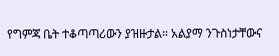የግምጃ ቤት ተቆጣጣሪውን ያዝዙታል። አልያማ ንጉስነታቸውና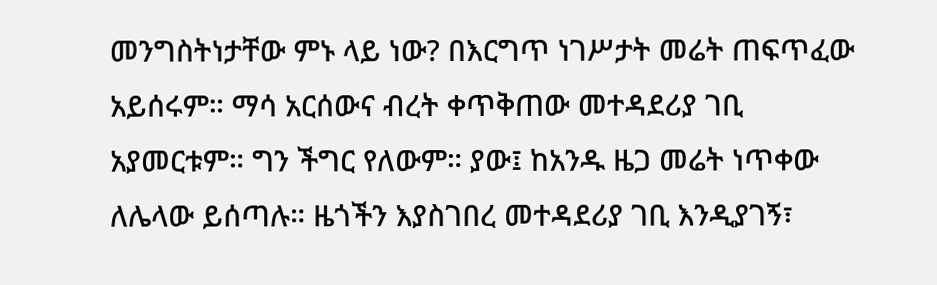መንግስትነታቸው ምኑ ላይ ነው? በእርግጥ ነገሥታት መሬት ጠፍጥፈው አይሰሩም። ማሳ አርሰውና ብረት ቀጥቅጠው መተዳደሪያ ገቢ አያመርቱም። ግን ችግር የለውም። ያው፤ ከአንዱ ዜጋ መሬት ነጥቀው ለሌላው ይሰጣሉ። ዜጎችን እያስገበረ መተዳደሪያ ገቢ እንዲያገኝ፣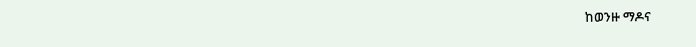ከወንዙ ማዶና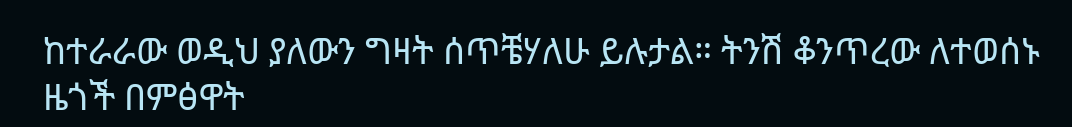ከተራራው ወዲህ ያለውን ግዛት ሰጥቼሃለሁ ይሉታል። ትንሽ ቆንጥረው ለተወሰኑ ዜጎች በምፅዋት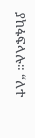ያከፋፍላሉ። “ለተ